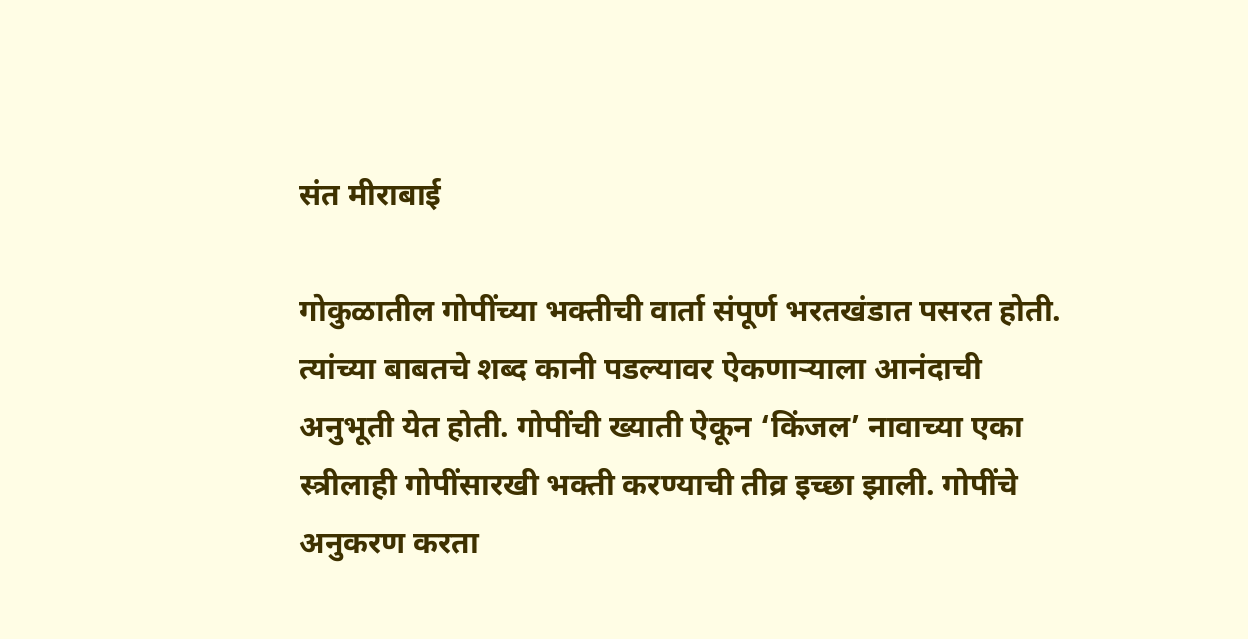संत मीराबाई

गोकुळातील गोपींच्या भक्तीची वार्ता संपूर्ण भरतखंडात पसरत होती. त्यांच्या बाबतचे शब्द कानी पडल्यावर ऐकणार्‍याला आनंदाची अनुभूती येत होती. गोपींची ख्याती ऐकून ‘किंजल’ नावाच्या एका स्त्रीलाही गोपींसारखी भक्ती करण्याची तीव्र इच्छा झाली. गोपींचे अनुकरण करता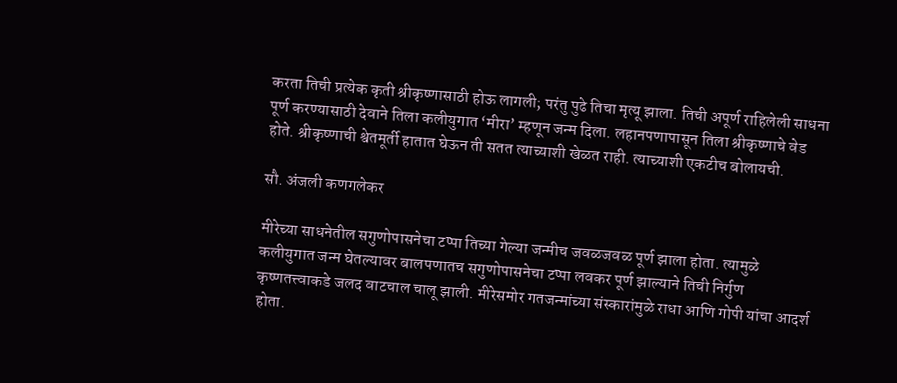करता तिची प्रत्येक कृती श्रीकृष्णासाठी होऊ लागली; परंतु पुढे तिचा मृत्यू झाला. तिची अपूर्ण राहिलेली साधना पूर्ण करण्यासाठी देवाने तिला कलीयुगात ‘मीरा’ म्हणून जन्म दिला. लहानपणापासून तिला श्रीकृष्णाचे वेड होते. श्रीकृष्णाची श्वेतमूर्ती हातात घेऊन ती सतत त्याच्याशी खेळत राही. त्याच्याशी एकटीच बोलायची.

सौ. अंजली कणगलेकर

मीरेच्या साधनेतील सगुणोपासनेचा टप्पा तिच्या गेल्या जन्मीच जवळजवळ पूर्ण झाला होता. त्यामुळे कलीयुगात जन्म घेतल्यावर बालपणातच सगुणोपासनेचा टप्पा लवकर पूर्ण झाल्याने तिची निर्गुण कृष्णतत्त्वाकडे जलद वाटचाल चालू झाली. मीरेसमोर गतजन्मांच्या संस्कारांमुळे राधा आणि गोपी यांचा आदर्श होता.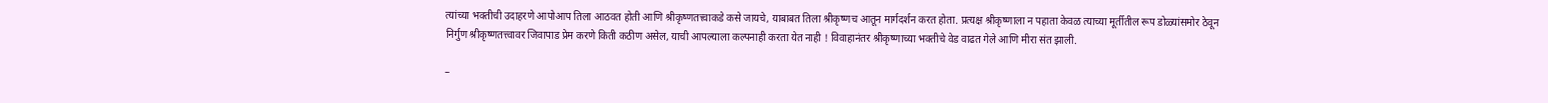त्यांच्या भक्तीची उदाहरणे आपोआप तिला आठवत होती आणि श्रीकृष्णतत्त्वाकडे कसे जायचे, याबाबत तिला श्रीकृष्णच आतून मार्गदर्शन करत होता. प्रत्यक्ष श्रीकृष्णाला न पहाता केवळ त्याच्या मूर्तीतील रूप डोळ्यांसमोर ठेवून निर्गुण श्रीकृष्णतत्त्वावर जिवापाड प्रेम करणे किती कठीण असेल, याची आपल्याला कल्पनाही करता येत नाही ! विवाहानंतर श्रीकृष्णाच्या भक्तीचे वेड वाढत गेले आणि मीरा संत झाली.

–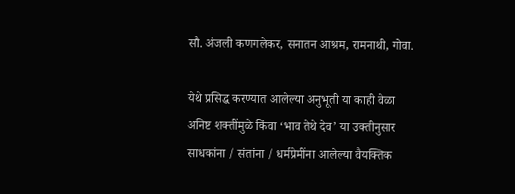सौ. अंजली कणगलेकर, सनातन आश्रम, रामनाथी, गोवा.

येथे प्रसिद्ध करण्यात आलेल्या अनुभूती या काही वेळा अनिष्ट शक्तींमुळे किंवा ‘भाव तेथे देव’ या उक्तीनुसार साधकांना / संतांना / धर्मप्रेमींना आलेल्या वैयक्तिक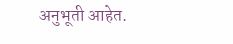अनुभूती आहेत.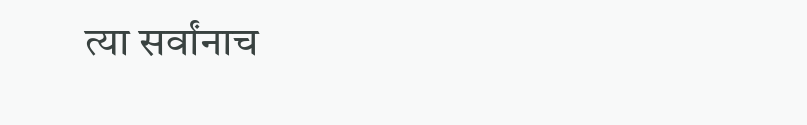त्या सर्वांनाच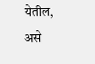येतील, असे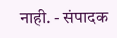नाही. - संपादक